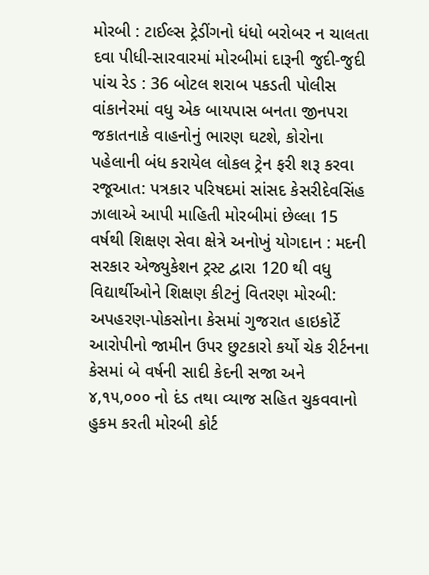મોરબી : ટાઈલ્સ ટ્રેડીંગનો ધંધો બરોબર ન ચાલતા દવા પીધી-સારવારમાં મોરબીમાં દારૂની જુદી-જુદી પાંચ રેડ : 36 બોટલ શરાબ પકડતી પોલીસ વાંકાનેરમાં વધુ એક બાયપાસ બનતા જીનપરા જકાતનાકે વાહનોનું ભારણ ઘટશે, કોરોના પહેલાની બંધ કરાયેલ લોકલ ટ્રેન ફરી શરૂ કરવા રજૂઆત: પત્રકાર પરિષદમાં સાંસદ કેસરીદેવસિંહ ઝાલાએ આપી માહિતી મોરબીમાં છેલ્લા 15 વર્ષથી શિક્ષણ સેવા ક્ષેત્રે અનોખું યોગદાન : મદની સરકાર એજ્યુકેશન ટ્રસ્ટ દ્વારા 120 થી વધુ વિદ્યાર્થીઓને શિક્ષણ કીટનું વિતરણ મોરબી: અપહરણ-પોકસોના કેસમાં ગુજરાત હાઇકોર્ટે આરોપીનો જામીન ઉપર છુટકારો કર્યો ચેક રીર્ટનના કેસમાં બે વર્ષની સાદી કેદની સજા અને ૪,૧૫,૦૦૦ નો દંડ તથા વ્યાજ સહિત ચુકવવાનો હુકમ કરતી મોરબી કોર્ટ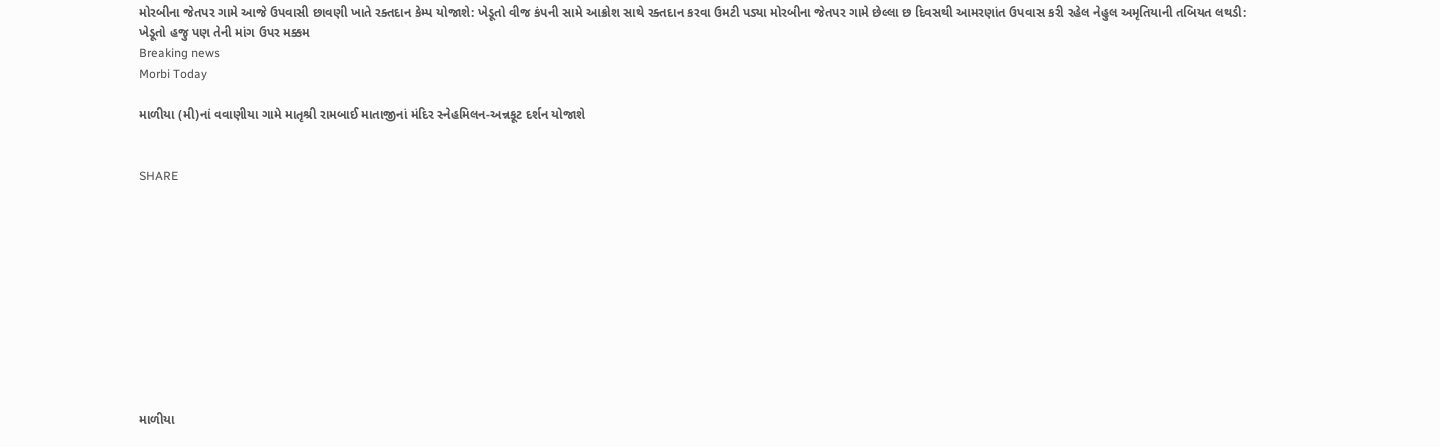મોરબીના જેતપર ગામે આજે ઉપવાસી છાવણી ખાતે રક્તદાન કેમ્પ યોજાશે: ખેડૂતો વીજ કંપની સામે આક્રોશ સાથે રક્તદાન કરવા ઉમટી પડ્યા મોરબીના જેતપર ગામે છેલ્લા છ દિવસથી આમરણાંત ઉપવાસ કરી રહેલ નેહુલ અમૃતિયાની તબિયત લથડી: ખેડૂતો હજુ પણ તેની માંગ ઉપર મક્કમ
Breaking news
Morbi Today

માળીયા (મી)નાં વવાણીયા ગામે માતૃશ્રી રામબાઈ માતાજીનાં મંદિર સ્નેહમિલન-અન્નકૂટ દર્શન યોજાશે


SHARE











માળીયા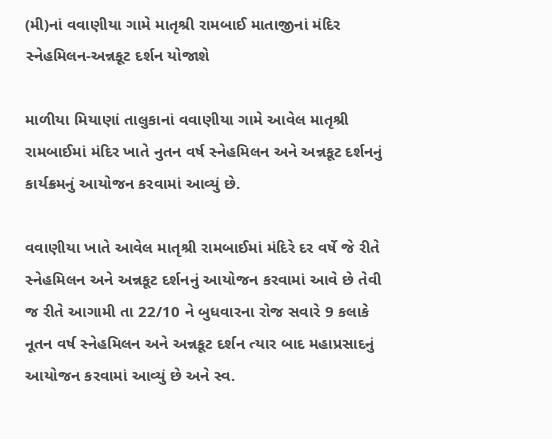(મી)નાં વવાણીયા ગામે માતૃશ્રી રામબાઈ માતાજીનાં મંદિર સ્નેહમિલન-અન્નકૂટ દર્શન યોજાશે

માળીયા મિયાણાં તાલુકાનાં વવાણીયા ગામે આવેલ માતૃશ્રી રામબાઈમાં મંદિર ખાતે નુતન વર્ષ સ્નેહમિલન અને અન્નકૂટ દર્શનનું કાર્યક્રમનું આયોજન કરવામાં આવ્યું છે.

વવાણીયા ખાતે આવેલ માતૃશ્રી રામબાઈમાં મંદિરે દર વર્ષે જે રીતે સ્નેહમિલન અને અન્નકૂટ દર્શનનું આયોજન કરવામાં આવે છે તેવી જ રીતે આગામી તા 22/10 ને બુધવારના રોજ સવારે 9 કલાકે નૂતન વર્ષ સ્નેહમિલન અને અન્નકૂટ દર્શન ત્યાર બાદ મહાપ્રસાદનું આયોજન કરવામાં આવ્યું છે અને સ્વ.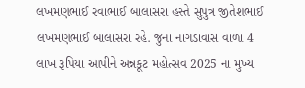લખમણભાઈ રવાભાઈ બાલાસરા હસ્તે સુપુત્ર જીતેશભાઈ લખમણભાઈ બાલાસરા રહે. જુના નાગડાવાસ વાળા 4 લાખ રૂપિયા આપીને અન્નકૂટ મહોત્સવ 2025 ના મુખ્ય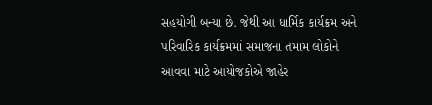સહયોગી બન્યા છે. જેથી આ ધાર્મિક કાર્યક્રમ અને પરિવારિક કાર્યક્રમમાં સમાજના તમામ લોકોને આવવા માટે આયોજકોએ જાહેર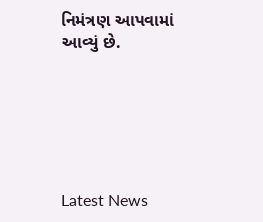નિમંત્રણ આપવામાં આવ્યું છે.






Latest News